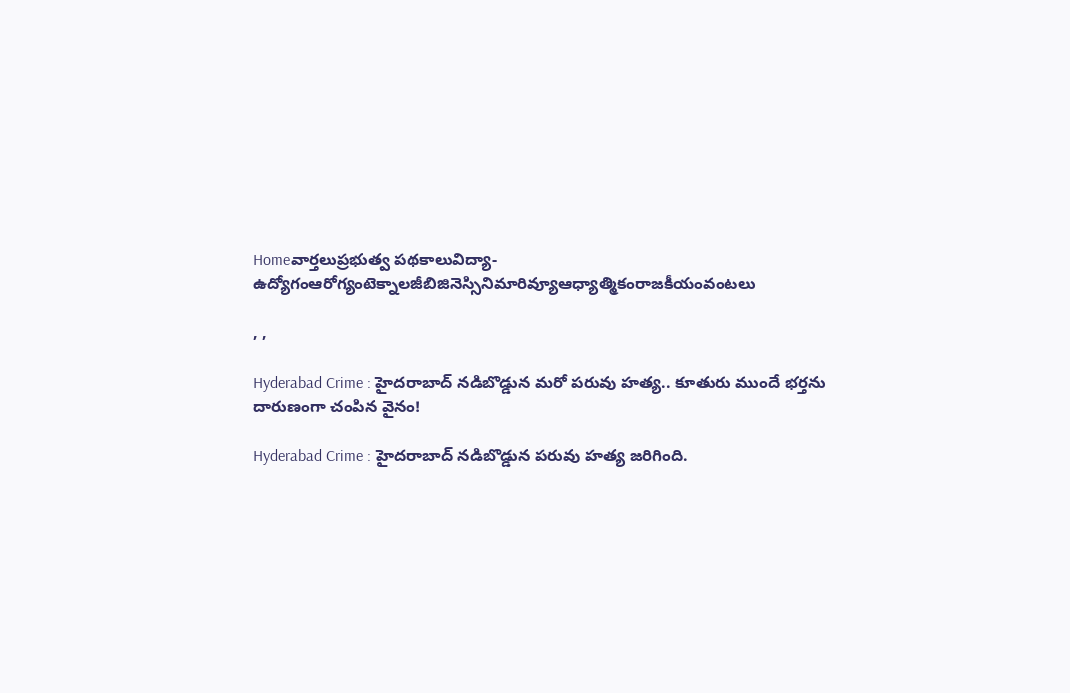Homeవార్తలుప్రభుత్వ పథకాలువిద్యా-ఉద్యోగంఆరోగ్యంటెక్నాలజీబిజినెస్సినిమారివ్యూఆధ్యాత్మికంరాజకీయంవంటలు

, ,

Hyderabad Crime : హైదరాబాద్ నడిబొడ్డున మరో పరువు హత్య.. కూతురు ముందే భర్తను దారుణంగా చంపిన వైనం!

Hyderabad Crime : హైదరాబాద్ నడిబొడ్డున పరువు హత్య జరిగింది.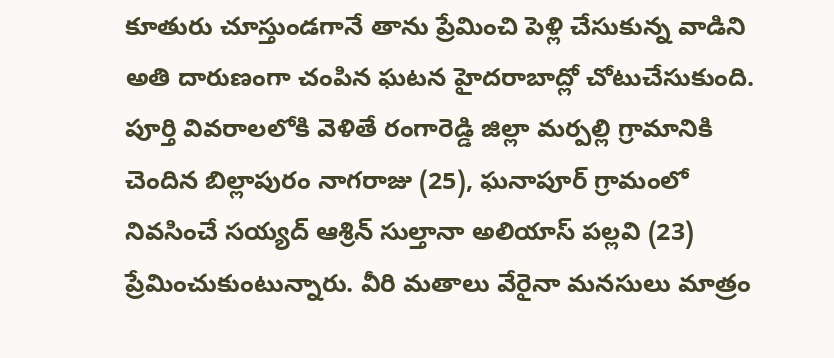కూతురు చూస్తుండగానే తాను ప్రేమించి పెళ్లి చేసుకున్న వాడిని అతి దారుణంగా చంపిన ఘటన హైదరాబాద్లో చోటుచేసుకుంది. పూర్తి వివరాలలోకి వెళితే రంగారెడ్డి జిల్లా మర్పల్లి గ్రామానికి చెందిన బిల్లాపురం నాగరాజు (25), ఘనాపూర్ గ్రామంలో నివసించే సయ్యద్ ఆశ్రిన్ సుల్తానా అలియాస్ పల్లవి (23) ప్రేమించుకుంటున్నారు. వీరి మతాలు వేరైనా మనసులు మాత్రం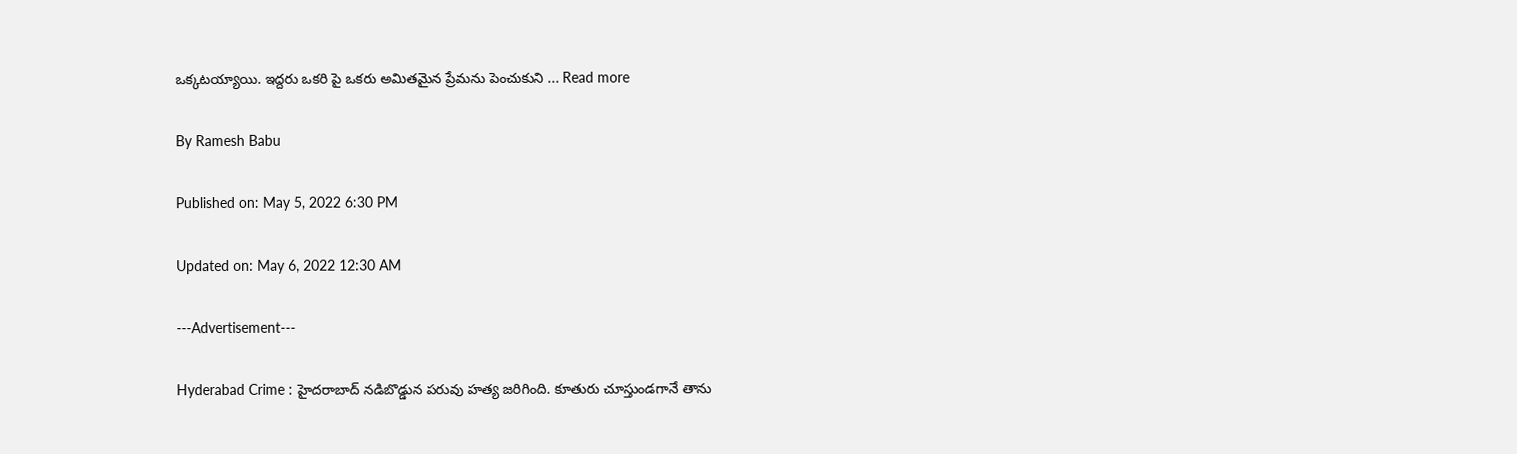ఒక్కటయ్యాయి. ఇద్దరు ఒకరి పై ఒకరు అమితమైన ప్రేమను పెంచుకుని ... Read more

By Ramesh Babu

Published on: May 5, 2022 6:30 PM

Updated on: May 6, 2022 12:30 AM

---Advertisement---

Hyderabad Crime : హైదరాబాద్ నడిబొడ్డున పరువు హత్య జరిగింది. కూతురు చూస్తుండగానే తాను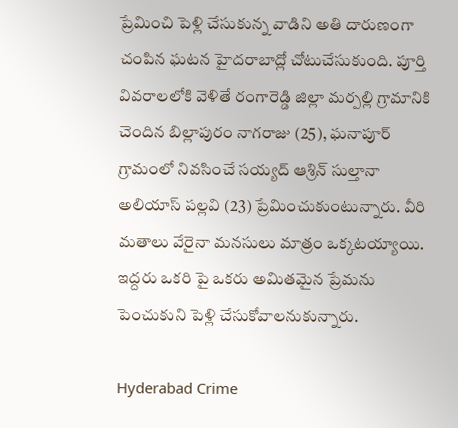ప్రేమించి పెళ్లి చేసుకున్న వాడిని అతి దారుణంగా చంపిన ఘటన హైదరాబాద్లో చోటుచేసుకుంది. పూర్తి వివరాలలోకి వెళితే రంగారెడ్డి జిల్లా మర్పల్లి గ్రామానికి చెందిన బిల్లాపురం నాగరాజు (25), ఘనాపూర్ గ్రామంలో నివసించే సయ్యద్ ఆశ్రిన్ సుల్తానా అలియాస్ పల్లవి (23) ప్రేమించుకుంటున్నారు. వీరి మతాలు వేరైనా మనసులు మాత్రం ఒక్కటయ్యాయి. ఇద్దరు ఒకరి పై ఒకరు అమితమైన ప్రేమను పెంచుకుని పెళ్లి చేసుకోవాలనుకున్నారు.

Hyderabad Crime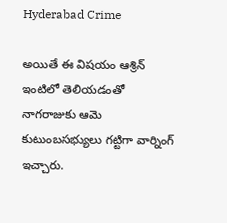Hyderabad Crime

అయితే ఈ విషయం ఆశ్రిన్ ఇంటిలో తెలియడంతో నాగరాజుకు ఆమె కుటుంబసభ్యులు గట్టిగా వార్నింగ్ ఇచ్చారు.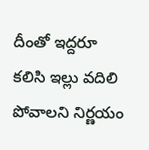దీంతో ఇద్దరూ కలిసి ఇల్లు వదిలి పోవాలని నిర్ణయం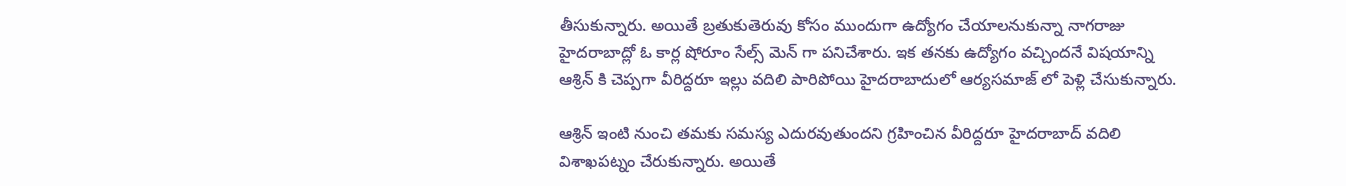తీసుకున్నారు. అయితే బ్రతుకుతెరువు కోసం ముందుగా ఉద్యోగం చేయాలనుకున్నా నాగరాజు హైదరాబాద్లో ఓ కార్ల షోరూం సేల్స్ మెన్ గా పనిచేశారు. ఇక తనకు ఉద్యోగం వచ్చిందనే విషయాన్ని ఆశ్రిన్ కి చెప్పగా వీరిద్దరూ ఇల్లు వదిలి పారిపోయి హైదరాబాదులో ఆర్యసమాజ్ లో పెళ్లి చేసుకున్నారు.

ఆశ్రిన్ ఇంటి నుంచి తమకు సమస్య ఎదురవుతుందని గ్రహించిన వీరిద్దరూ హైదరాబాద్ వదిలి విశాఖపట్నం చేరుకున్నారు. అయితే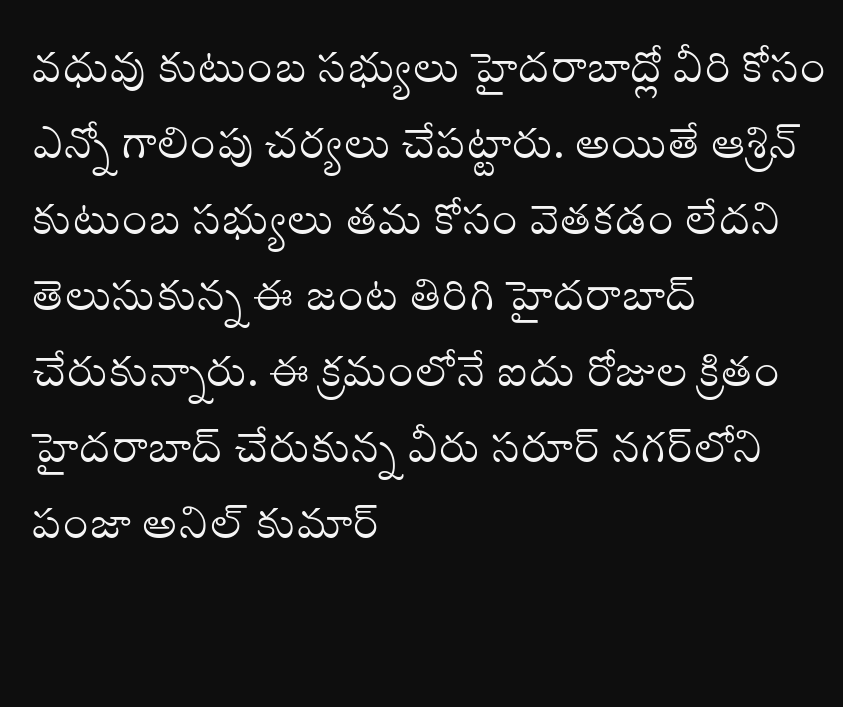వధువు కుటుంబ సభ్యులు హైదరాబాద్లో వీరి కోసం ఎన్నో గాలింపు చర్యలు చేపట్టారు. అయితే ఆశ్రిన్ కుటుంబ సభ్యులు తమ కోసం వెతకడం లేదని తెలుసుకున్న ఈ జంట తిరిగి హైదరాబాద్ చేరుకున్నారు. ఈ క్రమంలోనే ఐదు రోజుల క్రితం హైదరాబాద్ చేరుకున్న వీరు సరూర్ నగర్‌లోని పంజా అనిల్ కుమార్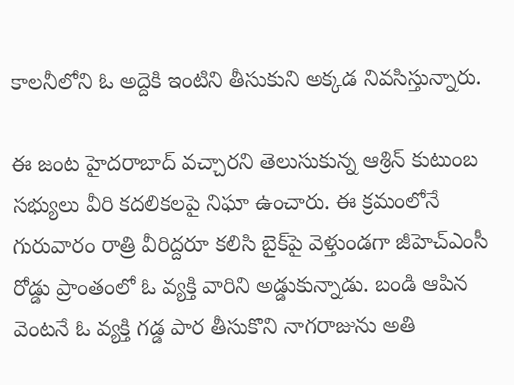కాలనీలోని ఓ అద్దెకి ఇంటిని తీసుకుని అక్కడ నివసిస్తున్నారు.

ఈ జంట హైదరాబాద్ వచ్చారని తెలుసుకున్న ఆశ్రిన్ కుటుంబ సభ్యులు వీరి కదలికలపై నిఘా ఉంచారు. ఈ క్రమంలోనే గురువారం రాత్రి వీరిద్దరూ కలిసి బైక్‌పై వెళ్తుండగా జీహెచ్ఎంసీ రోడ్డు ప్రాంతంలో ఓ వ్యక్తి వారిని అడ్డుకున్నాడు. బండి ఆపిన వెంటనే ఓ వ్యక్తి గడ్డ పార తీసుకొని నాగరాజును అతి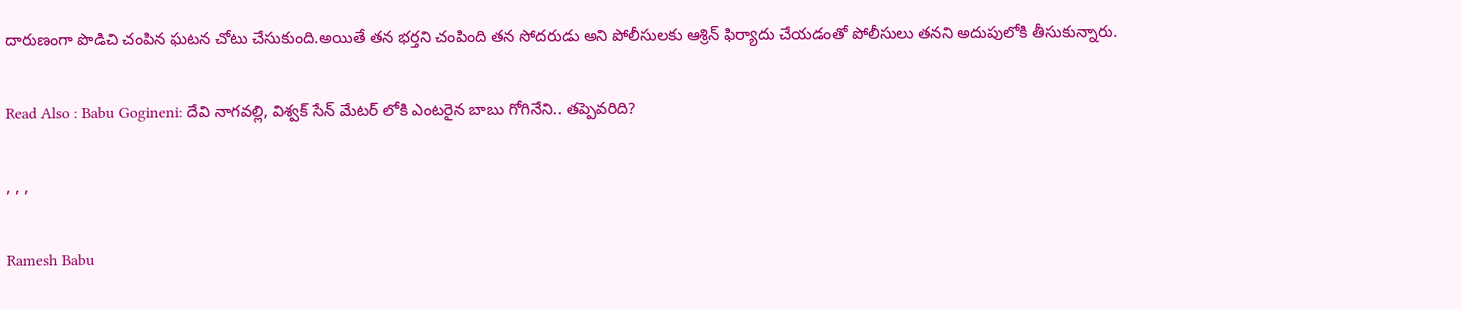దారుణంగా పొడిచి చంపిన ఘటన చోటు చేసుకుంది.అయితే తన భర్తని చంపింది తన సోదరుడు అని పోలీసులకు ఆశ్రిన్ ఫిర్యాదు చేయడంతో పోలీసులు తనని అదుపులోకి తీసుకున్నారు.

Read Also : Babu Gogineni: దేవి నాగవల్లి, విశ్వక్ సేన్ మేటర్ లోకి ఎంటరైన బాబు గోగినేని.. తప్పెవరిది?

, , ,

Ramesh Babu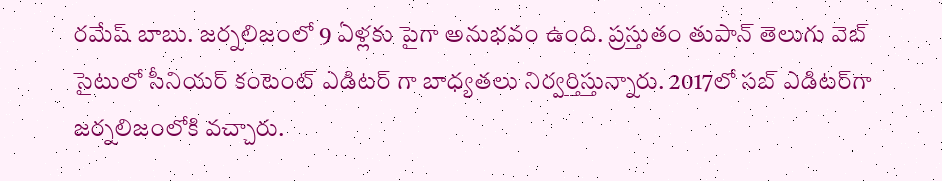రమేష్ బాబు. జర్నలిజంలో 9 ఏళ్లకు పైగా అనుభవం ఉంది. ప్రస్తుతం తుపాన్ తెలుగు వెబ్ సైటులో సీనియర్ కంటెంట్ ఎడిటర్ గా బాధ్యతలు నిర్వర్తిస్తున్నారు. 2017లో సబ్ ఎడిటర్‌గా జర్నలిజంలోకి వచ్చారు.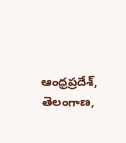ఆంధ్రప్రదేశ్, తెలంగాణ,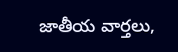జాతీయ వార్తలు,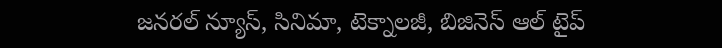జనరల్ న్యూస్, సినిమా, టెక్నాలజీ, బిజినెస్ ఆల్ టైప్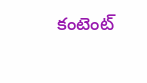కంటెంట్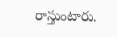రాస్తుంటారు.